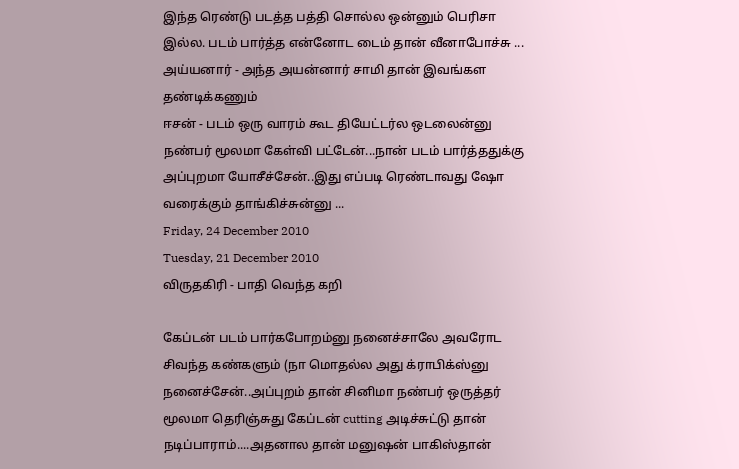இந்த ரெண்டு படத்த பத்தி சொல்ல ஒன்னும் பெரிசா இல்ல. படம் பார்த்த என்னோட டைம் தான் வீனாபோச்சு ...
அய்யனார் - அந்த அயன்னார் சாமி தான் இவங்கள தண்டிக்கணும்
ஈசன் - படம் ஒரு வாரம் கூட தியேட்டர்ல ஒடலைன்னு நண்பர் மூலமா கேள்வி பட்டேன்...நான் படம் பார்த்ததுக்கு அப்புறமா யோசீச்சேன்..இது எப்படி ரெண்டாவது ஷோ வரைக்கும் தாங்கிச்சுன்னு ...
Friday, 24 December 2010
Tuesday, 21 December 2010
விருதகிரி - பாதி வெந்த கறி

கேப்டன் படம் பார்கபோறம்னு நனைச்சாலே அவரோட சிவந்த கண்களும் (நா மொதல்ல அது க்ராபிக்ஸ்னு நனைச்சேன்..அப்புறம் தான் சினிமா நண்பர் ஒருத்தர் மூலமா தெரிஞ்சுது கேப்டன் cutting அடிச்சுட்டு தான் நடிப்பாராம்....அதனால தான் மனுஷன் பாகிஸ்தான்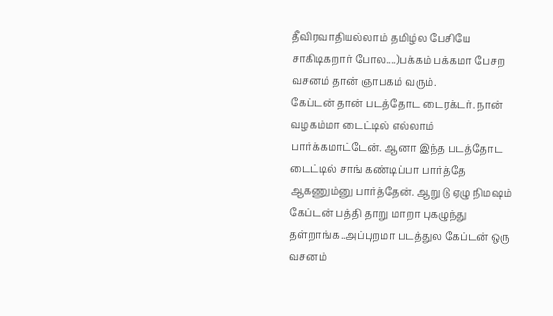தீவிரவாதியல்லாம் தமிழ்ல பேசியே சாகிடிகறார் போல....)பக்கம் பக்கமா பேசற வசனம் தான் ஞாபகம் வரும்.
கேப்டன் தான் படத்தோட டைரக்டர். நான் வழகம்மா டைட்டில் எல்லாம் பார்க்கமாட்டேன். ஆனா இந்த படத்தோட டைட்டில் சாங் கண்டிப்பா பார்த்தே ஆகணும்னு பார்த்தேன். ஆறு டு ஏழு நிமஷம் கேப்டன் பத்தி தாறு மாறா புகழுந்து தள்றாங்க..அப்புறமா படத்துல கேப்டன் ஒரு வசனம்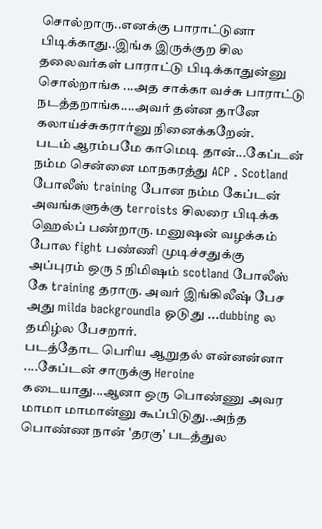சொல்றாரு..எனக்கு பாராட்டுனா பிடிக்காது..இங்க இருக்குற சில தலைவர்கள் பாராட்டு பிடிக்காதுன்னு சொல்றாங்க ...அத சாக்கா வச்சு பாராட்டு நடத்தறாங்க....அவர் தன்ன தானே கலாய்ச்சுகரார்னு நினைக்கறேன்.
படம் ஆரம்பமே காமெடி தான்...கேப்டன் நம்ம சென்னை மாநகரத்து ACP . Scotland போலீஸ் training போன நம்ம கேப்டன் அவங்களுக்கு terroists சிலரை பிடிக்க ஹெல்ப் பண்றாரு. மனுஷன் வழக்கம் போல fight பண்ணி முடிச்சதுக்கு அப்புரம் ஒரு 5 நிமிஷம் scotland போலீஸ் கே training தராரு. அவர் இங்கிலீஷ் பேச அது milda backgroundla ஓடுது ...dubbing ல தமிழ்ல பேசறார்.
படத்தோட பெரிய ஆறுதல் என்னன்னா ....கேப்டன் சாருக்கு Heroine கடையாது...ஆனா ஒரு பொண்ணு அவர மாமா மாமான்னு கூப்பிடுது..அந்த பொண்ண நான் 'தரகு' படத்துல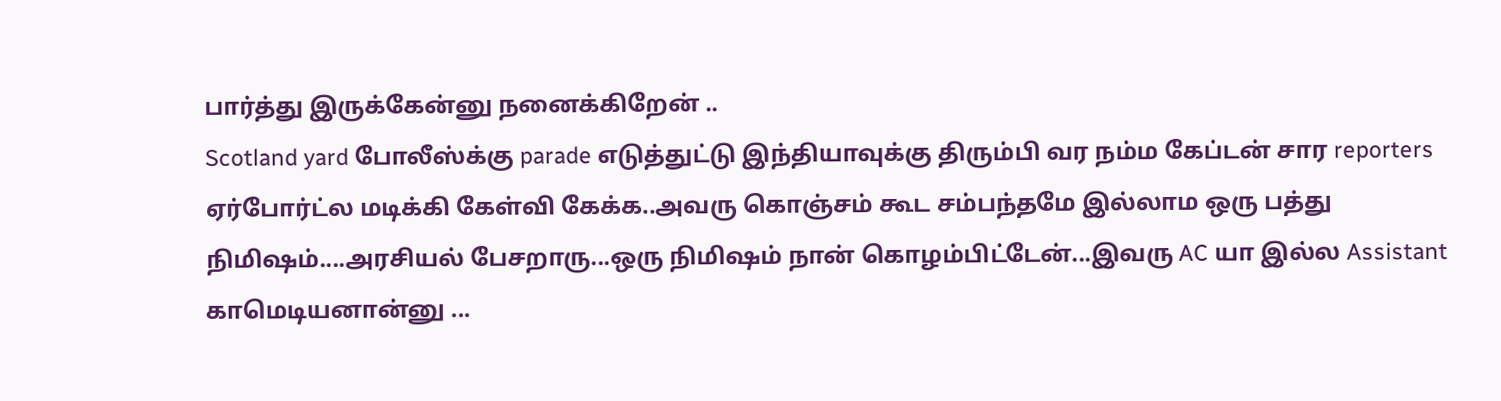பார்த்து இருக்கேன்னு நனைக்கிறேன் ..
Scotland yard போலீஸ்க்கு parade எடுத்துட்டு இந்தியாவுக்கு திரும்பி வர நம்ம கேப்டன் சார reporters ஏர்போர்ட்ல மடிக்கி கேள்வி கேக்க..அவரு கொஞ்சம் கூட சம்பந்தமே இல்லாம ஒரு பத்து நிமிஷம்....அரசியல் பேசறாரு...ஒரு நிமிஷம் நான் கொழம்பிட்டேன்...இவரு AC யா இல்ல Assistant காமெடியனான்னு ...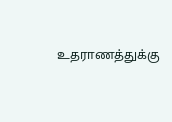உதராணத்துக்கு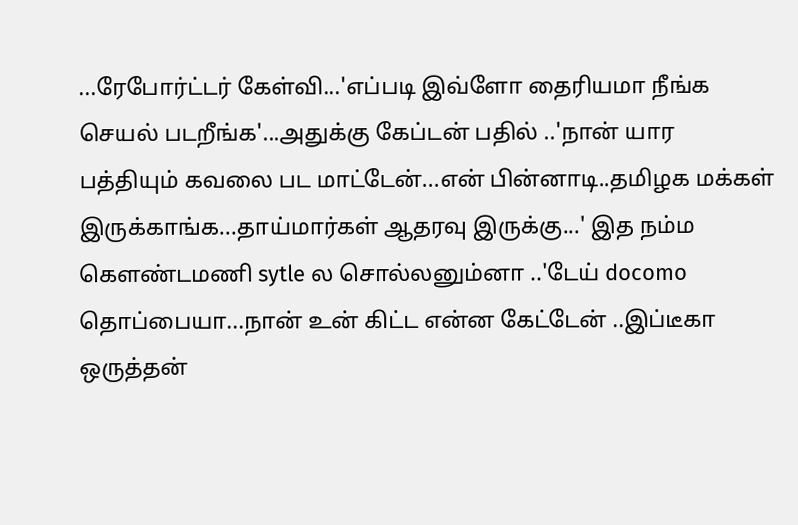...ரேபோர்ட்டர் கேள்வி...'எப்படி இவ்ளோ தைரியமா நீங்க செயல் படறீங்க'...அதுக்கு கேப்டன் பதில் ..'நான் யார பத்தியும் கவலை பட மாட்டேன்...என் பின்னாடி..தமிழக மக்கள் இருக்காங்க...தாய்மார்கள் ஆதரவு இருக்கு...' இத நம்ம கௌண்டமணி sytle ல சொல்லனும்னா ..'டேய் docomo தொப்பையா...நான் உன் கிட்ட என்ன கேட்டேன் ..இப்டீகா ஒருத்தன்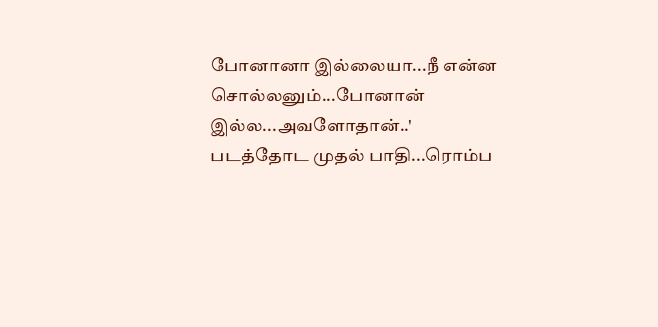போனானா இல்லையா...நீ என்ன சொல்லனும்...போனான் இல்ல...அவளோதான்..'
படத்தோட முதல் பாதி...ரொம்ப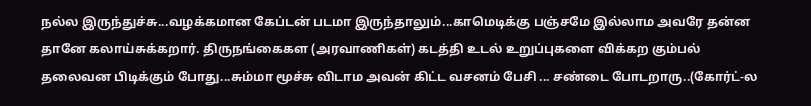நல்ல இருந்துச்சு...வழக்கமான கேப்டன் படமா இருந்தாலும்...காமெடிக்கு பஞ்சமே இல்லாம அவரே தன்ன தானே கலாய்சுக்கறார். திருநங்கைகள (அரவாணிகள்) கடத்தி உடல் உறுப்புகளை விக்கற கும்பல் தலைவன பிடிக்கும் போது...சும்மா மூச்சு விடாம அவன் கிட்ட வசனம் பேசி ... சண்டை போடறாரு..(கோர்ட்-ல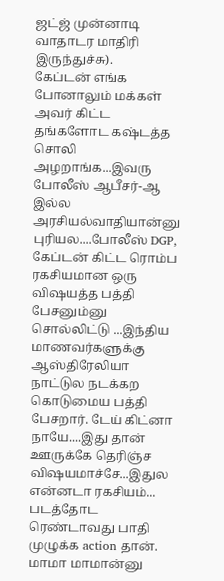ஜட்ஜ் முன்னாடி வாதாடர மாதிரி இருந்துச்சு).
கேப்டன் எங்க போனாலும் மக்கள் அவர் கிட்ட தங்களோட கஷ்டத்த சொலி அழறாங்க...இவரு போலீஸ் ஆபீசர்-ஆ இல்ல அரசியல்வாதியான்னு புரியல....போலீஸ் DGP, கேப்டன் கிட்ட ரொம்ப ரகசியமான ஒரு விஷயத்த பத்தி பேசனும்னு சொல்லிட்டு ...இந்திய மாணவர்களுக்கு ஆஸ்திரேலியா நாட்டுல நடக்கற கொடுமைய பத்தி பேசறார். டேய் கிட்னா நாயே....இது தான் ஊருக்கே தெரிஞ்ச விஷயமாச்சே...இதுல என்னடா ரகசியம்...
படத்தோட ரெண்டாவது பாதி முழுக்க action தான். மாமா மாமான்னு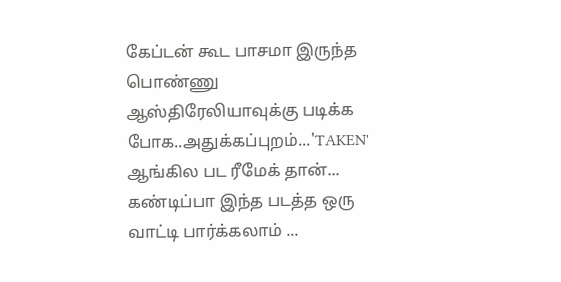கேப்டன் கூட பாசமா இருந்த பொண்ணு ஆஸ்திரேலியாவுக்கு படிக்க போக..அதுக்கப்புறம்...'TAKEN' ஆங்கில பட ரீமேக் தான்...
கண்டிப்பா இந்த படத்த ஒரு வாட்டி பார்க்கலாம் ...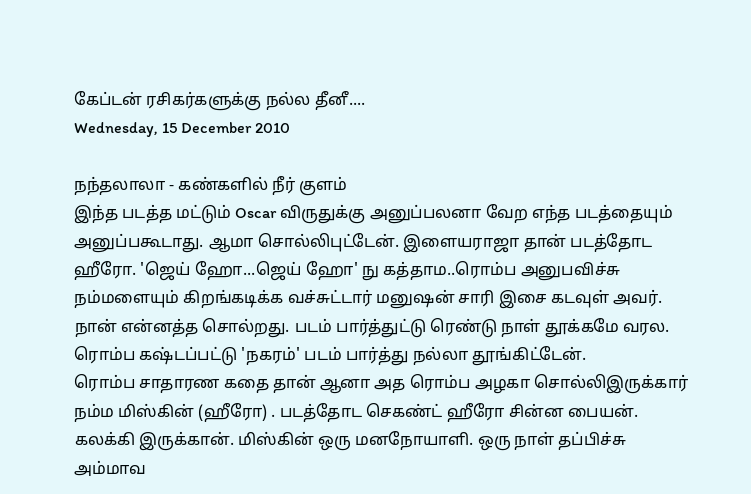கேப்டன் ரசிகர்களுக்கு நல்ல தீனீ....
Wednesday, 15 December 2010

நந்தலாலா - கண்களில் நீர் குளம்
இந்த படத்த மட்டும் Oscar விருதுக்கு அனுப்பலனா வேற எந்த படத்தையும் அனுப்பகூடாது. ஆமா சொல்லிபுட்டேன். இளையராஜா தான் படத்தோட ஹீரோ. 'ஜெய் ஹோ...ஜெய் ஹோ' நு கத்தாம..ரொம்ப அனுபவிச்சு நம்மளையும் கிறங்கடிக்க வச்சுட்டார் மனுஷன் சாரி இசை கடவுள் அவர்.
நான் என்னத்த சொல்றது. படம் பார்த்துட்டு ரெண்டு நாள் தூக்கமே வரல. ரொம்ப கஷ்டப்பட்டு 'நகரம்' படம் பார்த்து நல்லா தூங்கிட்டேன்.
ரொம்ப சாதாரண கதை தான் ஆனா அத ரொம்ப அழகா சொல்லிஇருக்கார் நம்ம மிஸ்கின் (ஹீரோ) . படத்தோட செகண்ட் ஹீரோ சின்ன பையன். கலக்கி இருக்கான். மிஸ்கின் ஒரு மனநோயாளி. ஒரு நாள் தப்பிச்சு அம்மாவ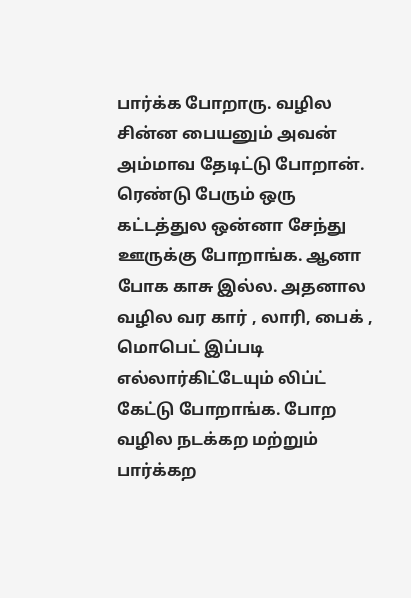பார்க்க போறாரு. வழில சின்ன பையனும் அவன் அம்மாவ தேடிட்டு போறான். ரெண்டு பேரும் ஒரு கட்டத்துல ஒன்னா சேந்து ஊருக்கு போறாங்க. ஆனா போக காசு இல்ல. அதனால வழில வர கார் , லாரி, பைக் , மொபெட் இப்படி எல்லார்கிட்டேயும் லிப்ட் கேட்டு போறாங்க. போற வழில நடக்கற மற்றும் பார்க்கற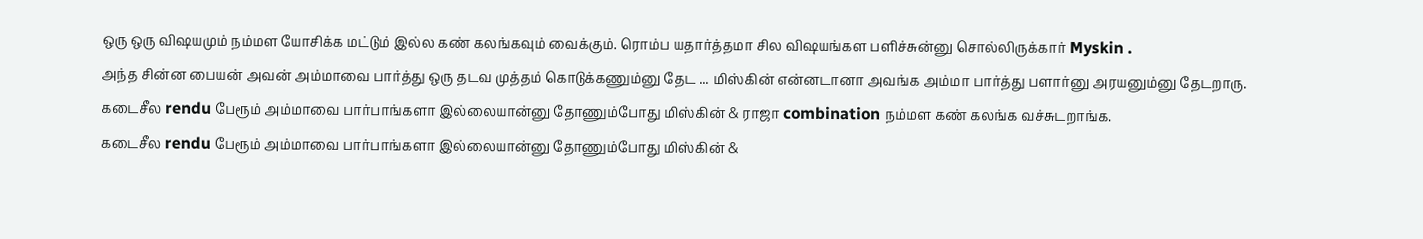ஒரு ஒரு விஷயமும் நம்மள யோசிக்க மட்டும் இல்ல கண் கலங்கவும் வைக்கும். ரொம்ப யதார்த்தமா சில விஷயங்கள பளிச்சுன்னு சொல்லிருக்கார் Myskin .
அந்த சின்ன பையன் அவன் அம்மாவை பார்த்து ஒரு தடவ முத்தம் கொடுக்கணும்னு தேட ... மிஸ்கின் என்னடானா அவங்க அம்மா பார்த்து பளார்னு அரயனும்னு தேடறாரு.
கடைசீல rendu பேரூம் அம்மாவை பார்பாங்களா இல்லையான்னு தோணும்போது மிஸ்கின் & ராஜா combination நம்மள கண் கலங்க வச்சுடறாங்க.
கடைசீல rendu பேரூம் அம்மாவை பார்பாங்களா இல்லையான்னு தோணும்போது மிஸ்கின் &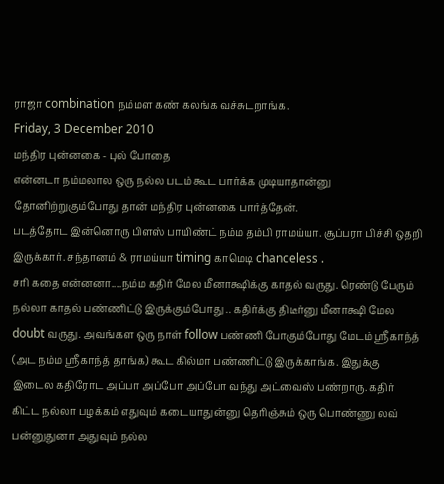ராஜா combination நம்மள கண் கலங்க வச்சுடறாங்க.
Friday, 3 December 2010
மந்திர புன்னகை - புல் போதை
என்னடா நம்மலால ஒரு நல்ல படம் கூட பார்க்க முடியாதான்னு தோனிற்றுகும்போது தான் மந்திர புன்னகை பார்த்தேன்.
படத்தோட இன்னொரு பிளஸ் பாயிண்ட் நம்ம தம்பி ராமய்யா. சூப்பரா பிச்சி ஒதறி இருக்கார். சந்தானம் & ராமய்யா timing காமெடி chanceless .
சரி கதை என்னனா....நம்ம கதிர் மேல மீனாக்ஷிக்கு காதல் வருது. ரெண்டு பேரும் நல்லா காதல் பண்ணிட்டு இருக்கும்போது .. கதிர்க்கு திடீர்னு மீனாக்ஷி மேல doubt வருது. அவங்கள ஒரு நாள் follow பண்ணி போகும்போது மேடம் ஸ்ரீகாந்த் (அட நம்ம ஸ்ரீகாந்த் தாங்க) கூட கில்மா பண்ணிட்டு இருக்காங்க. இதுக்கு இடைல கதிரோட அப்பா அப்போ அப்போ வந்து அட்வைஸ் பண்றாரு. கதிர் கிட்ட நல்லா பழக்கம் எதுவும் கடையாதுன்னு தெரிஞ்சும் ஒரு பொண்ணு லவ் பன்னுதுனா அதுவும் நல்ல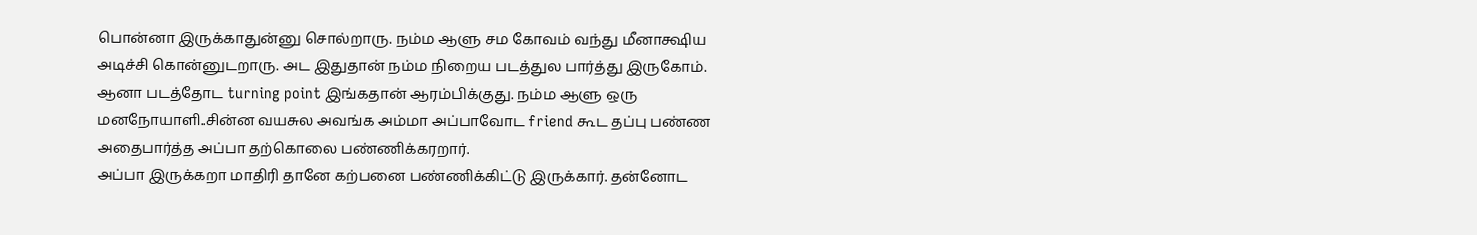பொன்னா இருக்காதுன்னு சொல்றாரு. நம்ம ஆளு சம கோவம் வந்து மீனாக்ஷிய அடிச்சி கொன்னுடறாரு. அட இதுதான் நம்ம நிறைய படத்துல பார்த்து இருகோம். ஆனா படத்தோட turning point இங்கதான் ஆரம்பிக்குது. நம்ம ஆளு ஒரு மனநோயாளி..சின்ன வயசுல அவங்க அம்மா அப்பாவோட friend கூட தப்பு பண்ண அதைபார்த்த அப்பா தற்கொலை பண்ணிக்கரறார்.
அப்பா இருக்கறா மாதிரி தானே கற்பனை பண்ணிக்கிட்டு இருக்கார். தன்னோட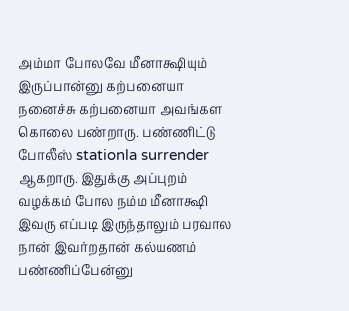அம்மா போலவே மீனாக்ஷியும் இருப்பான்னு கற்பனையா நனைச்சு கற்பனையா அவங்கள கொலை பண்றாரு. பண்ணிட்டு போலீஸ் stationla surrender ஆகறாரு. இதுக்கு அப்புறம் வழக்கம் போல நம்ம மீனாக்ஷி இவரு எப்படி இருந்தாலும் பரவால நான் இவர்றதான் கல்யணம் பண்ணிப்பேன்னு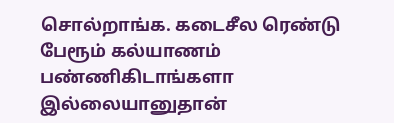சொல்றாங்க. கடைசீல ரெண்டு பேரூம் கல்யாணம் பண்ணிகிடாங்களா இல்லையானுதான்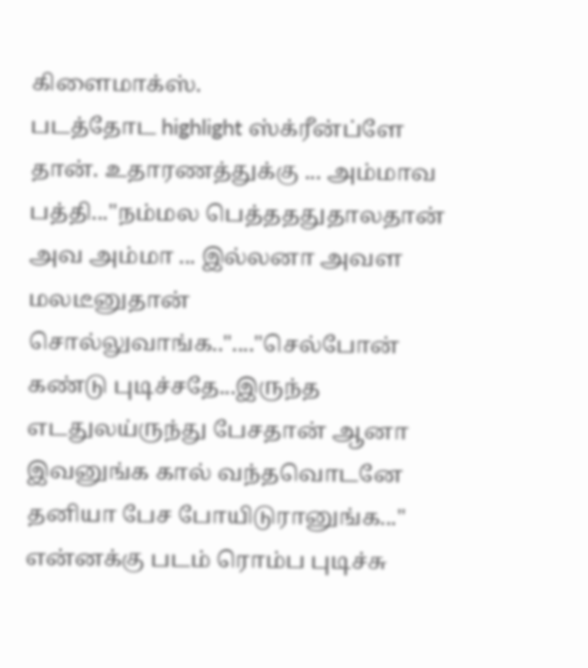கிளைமாக்ஸ்.
படத்தோட highlight ஸ்க்ரீன்ப்ளே தான். உதாரணத்துக்கு ... அம்மாவ பத்தி..."நம்மல பெத்தததுதாலதான் அவ அம்மா ... இல்லனா அவள மலடீனுதான் சொல்லுவாங்க.."...."செல்போன் கண்டு புடிச்சதே...இருந்த எடதுலய்ருந்து பேசதான் ஆனா இவனுங்க கால் வந்தவொடனே தனியா பேச போயிடுரானுங்க..."
என்னக்கு படம் ரொம்ப புடிச்சு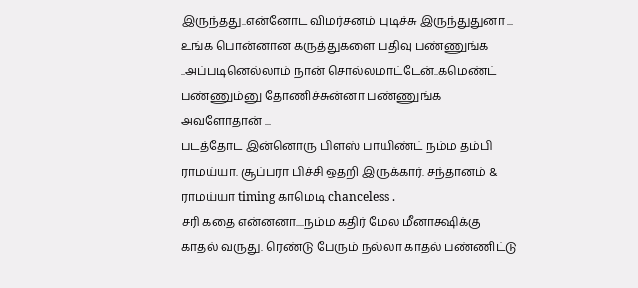இருந்தது..என்னோட விமர்சனம் புடிச்சு இருந்துதுனா ... உங்க பொன்னான கருத்துகளை பதிவு பண்ணுங்க ..அப்படினெல்லாம் நான் சொல்லமாட்டேன்..கமெண்ட் பண்ணும்னு தோணிச்சுன்னா பண்ணுங்க அவளோதான் ...
படத்தோட இன்னொரு பிளஸ் பாயிண்ட் நம்ம தம்பி ராமய்யா. சூப்பரா பிச்சி ஒதறி இருக்கார். சந்தானம் & ராமய்யா timing காமெடி chanceless .
சரி கதை என்னனா....நம்ம கதிர் மேல மீனாக்ஷிக்கு காதல் வருது. ரெண்டு பேரும் நல்லா காதல் பண்ணிட்டு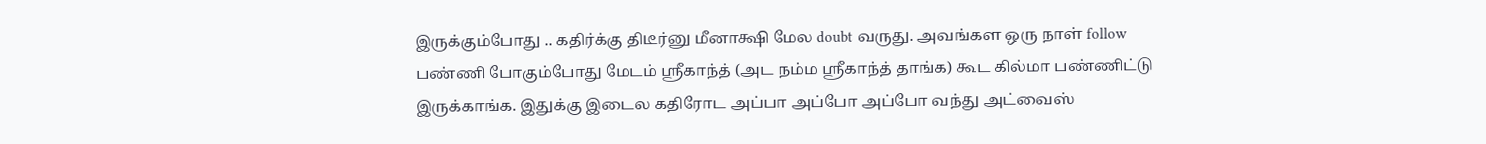இருக்கும்போது .. கதிர்க்கு திடீர்னு மீனாக்ஷி மேல doubt வருது. அவங்கள ஒரு நாள் follow பண்ணி போகும்போது மேடம் ஸ்ரீகாந்த் (அட நம்ம ஸ்ரீகாந்த் தாங்க) கூட கில்மா பண்ணிட்டு இருக்காங்க. இதுக்கு இடைல கதிரோட அப்பா அப்போ அப்போ வந்து அட்வைஸ்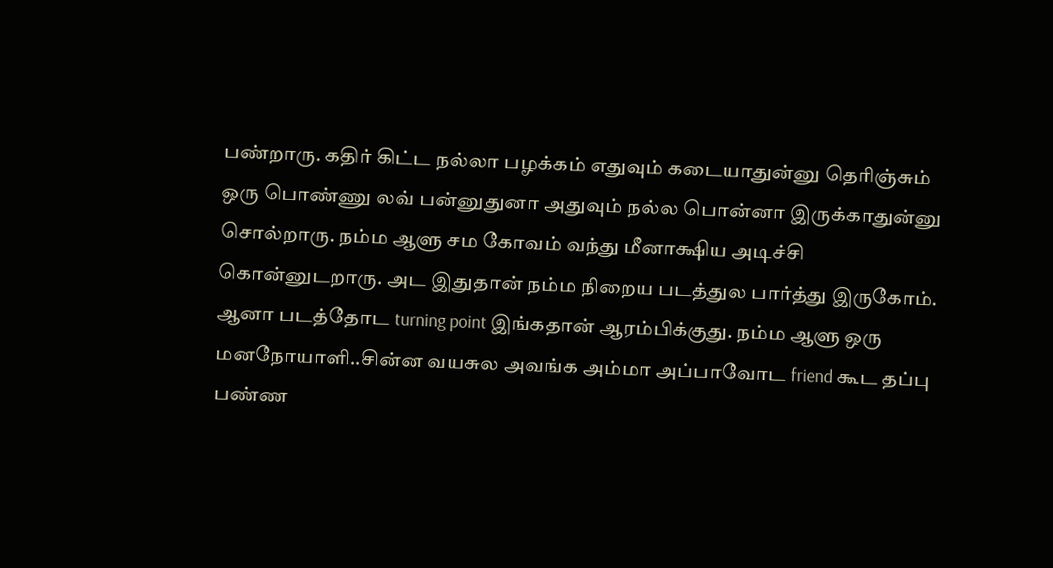பண்றாரு. கதிர் கிட்ட நல்லா பழக்கம் எதுவும் கடையாதுன்னு தெரிஞ்சும் ஒரு பொண்ணு லவ் பன்னுதுனா அதுவும் நல்ல பொன்னா இருக்காதுன்னு சொல்றாரு. நம்ம ஆளு சம கோவம் வந்து மீனாக்ஷிய அடிச்சி கொன்னுடறாரு. அட இதுதான் நம்ம நிறைய படத்துல பார்த்து இருகோம். ஆனா படத்தோட turning point இங்கதான் ஆரம்பிக்குது. நம்ம ஆளு ஒரு மனநோயாளி..சின்ன வயசுல அவங்க அம்மா அப்பாவோட friend கூட தப்பு பண்ண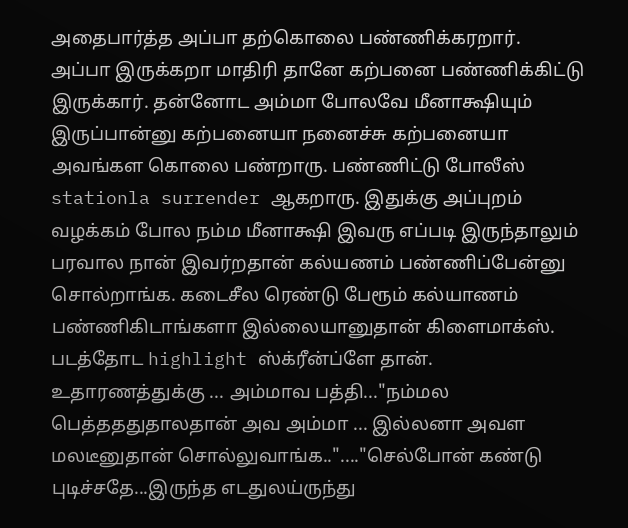அதைபார்த்த அப்பா தற்கொலை பண்ணிக்கரறார்.
அப்பா இருக்கறா மாதிரி தானே கற்பனை பண்ணிக்கிட்டு இருக்கார். தன்னோட அம்மா போலவே மீனாக்ஷியும் இருப்பான்னு கற்பனையா நனைச்சு கற்பனையா அவங்கள கொலை பண்றாரு. பண்ணிட்டு போலீஸ் stationla surrender ஆகறாரு. இதுக்கு அப்புறம் வழக்கம் போல நம்ம மீனாக்ஷி இவரு எப்படி இருந்தாலும் பரவால நான் இவர்றதான் கல்யணம் பண்ணிப்பேன்னு சொல்றாங்க. கடைசீல ரெண்டு பேரூம் கல்யாணம் பண்ணிகிடாங்களா இல்லையானுதான் கிளைமாக்ஸ்.
படத்தோட highlight ஸ்க்ரீன்ப்ளே தான். உதாரணத்துக்கு ... அம்மாவ பத்தி..."நம்மல பெத்தததுதாலதான் அவ அம்மா ... இல்லனா அவள மலடீனுதான் சொல்லுவாங்க.."...."செல்போன் கண்டு புடிச்சதே...இருந்த எடதுலய்ருந்து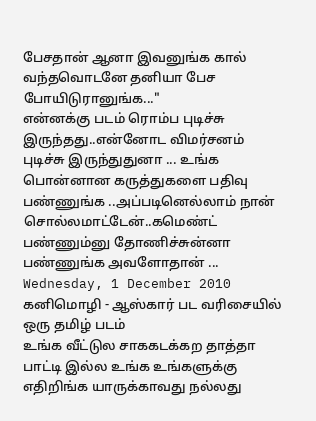பேசதான் ஆனா இவனுங்க கால் வந்தவொடனே தனியா பேச போயிடுரானுங்க..."
என்னக்கு படம் ரொம்ப புடிச்சு இருந்தது..என்னோட விமர்சனம் புடிச்சு இருந்துதுனா ... உங்க பொன்னான கருத்துகளை பதிவு பண்ணுங்க ..அப்படினெல்லாம் நான் சொல்லமாட்டேன்..கமெண்ட் பண்ணும்னு தோணிச்சுன்னா பண்ணுங்க அவளோதான் ...
Wednesday, 1 December 2010
கனிமொழி - ஆஸ்கார் பட வரிசையில் ஒரு தமிழ் படம்
உங்க வீட்டுல சாககடக்கற தாத்தா பாட்டி இல்ல உங்க உங்களுக்கு எதிறிங்க யாருக்காவது நல்லது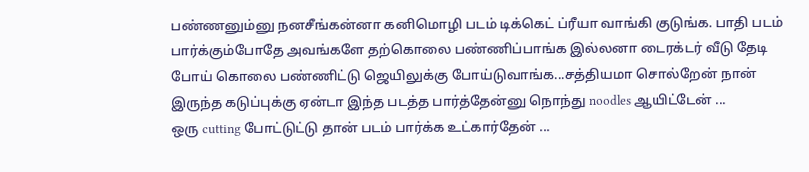பண்ணனும்னு நனசீங்கன்னா கனிமொழி படம் டிக்கெட் ப்ரீயா வாங்கி குடுங்க. பாதி படம் பார்க்கும்போதே அவங்களே தற்கொலை பண்ணிப்பாங்க இல்லனா டைரக்டர் வீடு தேடி போய் கொலை பண்ணிட்டு ஜெயிலுக்கு போய்டுவாங்க...சத்தியமா சொல்றேன் நான் இருந்த கடுப்புக்கு ஏன்டா இந்த படத்த பார்த்தேன்னு நொந்து noodles ஆயிட்டேன் ...
ஒரு cutting போட்டுட்டு தான் படம் பார்க்க உட்கார்தேன் ...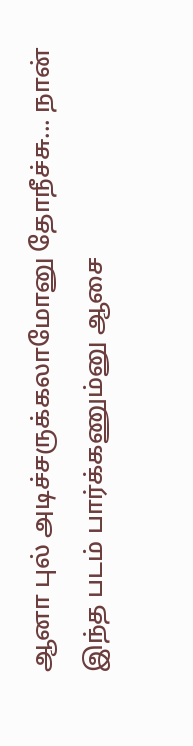ஆனா புல் அடிச்சருக்கலாமோனு தோநீச்சு... நான் இந்த படம் பார்க்கணும்னு ஆசை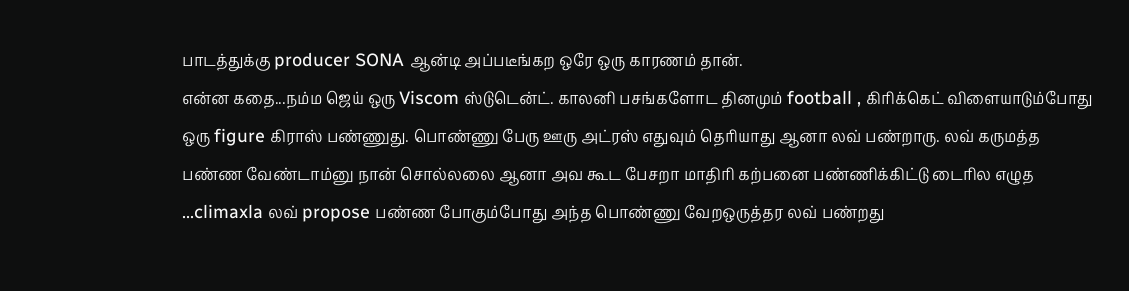பாடத்துக்கு producer SONA ஆன்டி அப்படீங்கற ஒரே ஒரு காரணம் தான்.
என்ன கதை...நம்ம ஜெய் ஒரு Viscom ஸ்டுடென்ட். காலனி பசங்களோட தினமும் football , கிரிக்கெட் விளையாடும்போது ஒரு figure கிராஸ் பண்ணுது. பொண்ணு பேரு ஊரு அட்ரஸ் எதுவும் தெரியாது ஆனா லவ் பண்றாரு. லவ் கருமத்த பண்ண வேண்டாம்னு நான் சொல்லலை ஆனா அவ கூட பேசறா மாதிரி கற்பனை பண்ணிக்கிட்டு டைரில எழுத ...climaxla லவ் propose பண்ண போகும்போது அந்த பொண்ணு வேறஒருத்தர லவ் பண்றது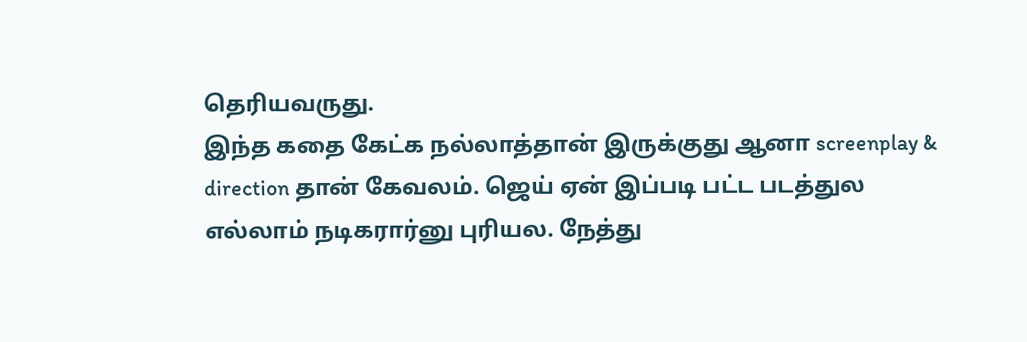தெரியவருது.
இந்த கதை கேட்க நல்லாத்தான் இருக்குது ஆனா screenplay & direction தான் கேவலம். ஜெய் ஏன் இப்படி பட்ட படத்துல எல்லாம் நடிகரார்னு புரியல. நேத்து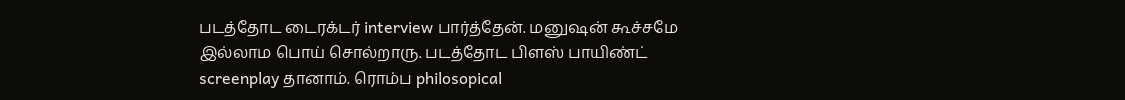படத்தோட டைரக்டர் interview பார்த்தேன். மனுஷன் கூச்சமே இல்லாம பொய் சொல்றாரு. படத்தோட பிளஸ் பாயிண்ட் screenplay தானாம். ரொம்ப philosopical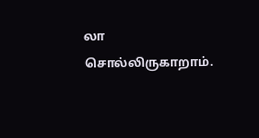லா சொல்லிருகாறாம்.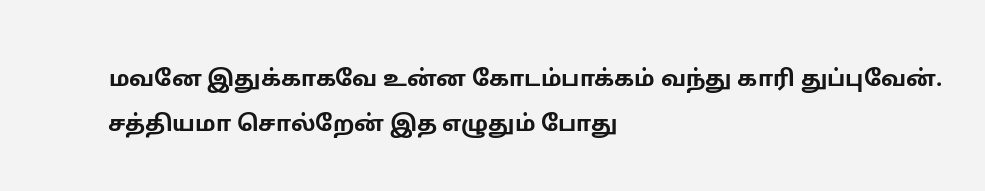மவனே இதுக்காகவே உன்ன கோடம்பாக்கம் வந்து காரி துப்புவேன்.
சத்தியமா சொல்றேன் இத எழுதும் போது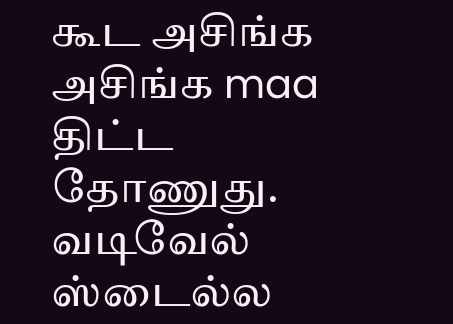கூட அசிங்க அசிங்க maa திட்ட தோணுது. வடிவேல் ஸ்டைல்ல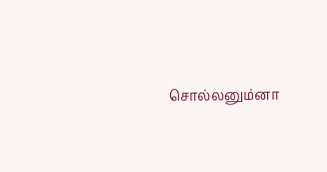சொல்லனும்னா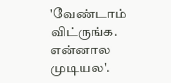'வேண்டாம் விட்ருங்க. என்னால முடியல'.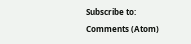Subscribe to:
Comments (Atom)